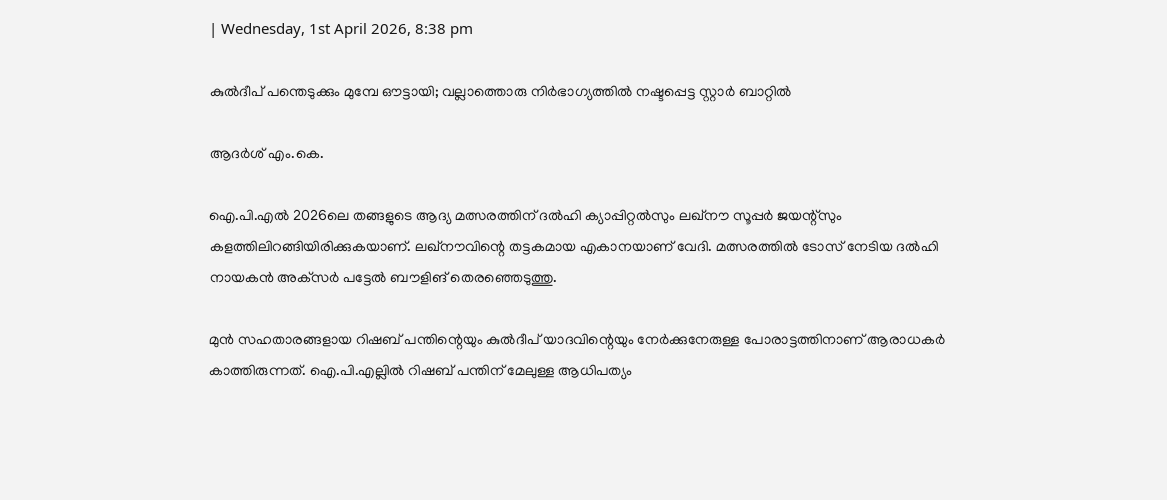| Wednesday, 1st April 2026, 8:38 pm

കുല്‍ദീപ് പന്തെടുക്കും മുമ്പേ ഔട്ടായി; വല്ലാത്തൊരു നിര്‍ഭാഗ്യത്തില്‍ നഷ്ടപ്പെട്ട സ്റ്റാര്‍ ബാറ്റില്‍

ആദര്‍ശ് എം.കെ.

ഐ.പി.എല്‍ 2026ലെ തങ്ങളുടെ ആദ്യ മത്സരത്തിന് ദല്‍ഹി ക്യാപ്പിറ്റല്‍സും ലഖ്‌നൗ സൂപ്പര്‍ ജയന്റ്‌സും കളത്തിലിറങ്ങിയിരിക്കുകയാണ്. ലഖ്‌നൗവിന്റെ തട്ടകമായ എകാനയാണ് വേദി. മത്സരത്തില്‍ ടോസ് നേടിയ ദല്‍ഹി നായകന്‍ അക്‌സര്‍ പട്ടേല്‍ ബൗളിങ് തെരഞ്ഞെടുത്തു.

മുന്‍ സഹതാരങ്ങളായ റിഷബ് പന്തിന്റെയും കുല്‍ദീപ് യാദവിന്റെയും നേര്‍ക്കുനേരുള്ള പോരാട്ടത്തിനാണ് ആരാധകര്‍ കാത്തിരുന്നത്. ഐ.പി.എല്ലില്‍ റിഷബ് പന്തിന് മേലുള്ള ആധിപത്യം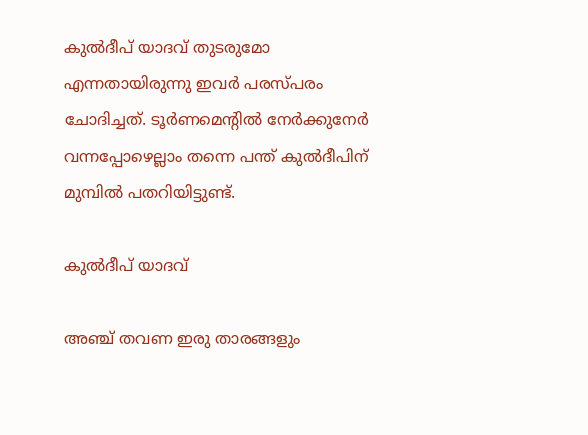കുല്‍ദീപ് യാദവ് തുടരുമോ എന്നതായിരുന്നു ഇവര്‍ പരസ്പരം ചോദിച്ചത്. ടൂര്‍ണമെന്റില്‍ നേര്‍ക്കുനേര്‍ വന്നപ്പോഴെല്ലാം തന്നെ പന്ത് കുല്‍ദീപിന് മുമ്പില്‍ പതറിയിട്ടുണ്ട്.

കുല്‍ദീപ് യാദവ്

അഞ്ച് തവണ ഇരു താരങ്ങളും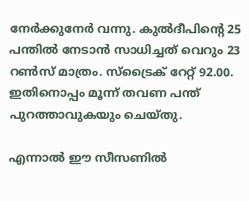നേര്‍ക്കുനേര്‍ വന്നു. കുല്‍ദീപിന്റെ 25 പന്തില്‍ നേടാന്‍ സാധിച്ചത് വെറും 23 റണ്‍സ് മാത്രം. സ്‌ട്രൈക് റേറ്റ് 92.00. ഇതിനൊപ്പം മൂന്ന് തവണ പന്ത് പുറത്താവുകയും ചെയ്തു.

എന്നാല്‍ ഈ സീസണില്‍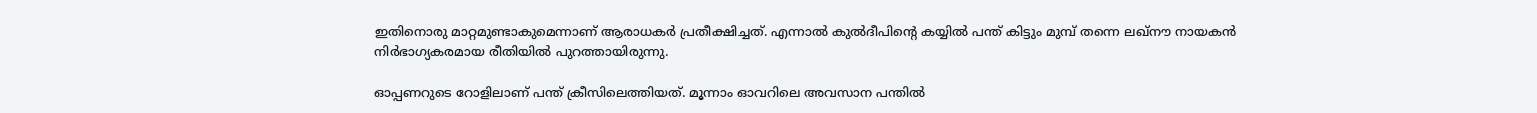ഇതിനൊരു മാറ്റമുണ്ടാകുമെന്നാണ് ആരാധകര്‍ പ്രതീക്ഷിച്ചത്. എന്നാല്‍ കുല്‍ദീപിന്റെ കയ്യില്‍ പന്ത് കിട്ടും മുമ്പ് തന്നെ ലഖ്‌നൗ നായകന്‍ നിര്‍ഭാഗ്യകരമായ രീതിയില്‍ പുറത്തായിരുന്നു.

ഓപ്പണറുടെ റോളിലാണ് പന്ത് ക്രീസിലെത്തിയത്. മൂന്നാം ഓവറിലെ അവസാന പന്തില്‍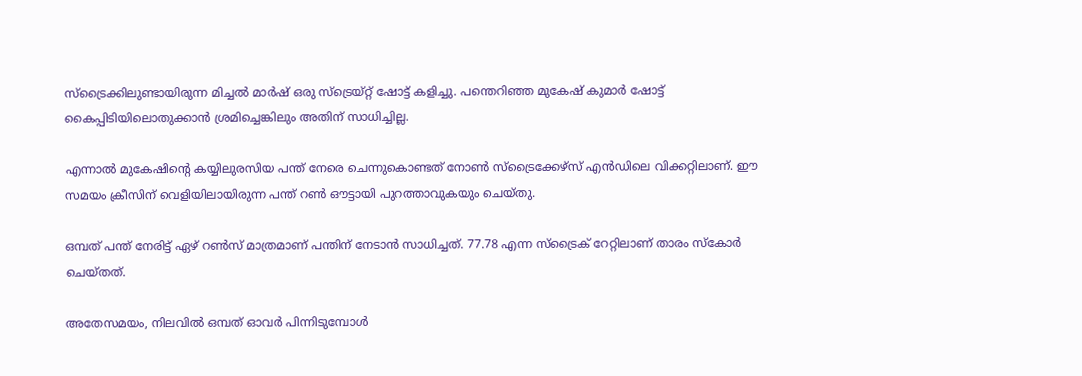സ്‌ട്രൈക്കിലുണ്ടായിരുന്ന മിച്ചല്‍ മാര്‍ഷ് ഒരു സ്‌ട്രെയ്റ്റ് ഷോട്ട് കളിച്ചു. പന്തെറിഞ്ഞ മുകേഷ് കുമാര്‍ ഷോട്ട് കൈപ്പിടിയിലൊതുക്കാന്‍ ശ്രമിച്ചെങ്കിലും അതിന് സാധിച്ചില്ല.

എന്നാല്‍ മുകേഷിന്റെ കയ്യിലുരസിയ പന്ത് നേരെ ചെന്നുകൊണ്ടത് നോണ്‍ സ്‌ട്രൈക്കേഴ്‌സ് എന്‍ഡിലെ വിക്കറ്റിലാണ്. ഈ സമയം ക്രീസിന് വെളിയിലായിരുന്ന പന്ത് റണ്‍ ഔട്ടായി പുറത്താവുകയും ചെയ്തു.

ഒമ്പത് പന്ത് നേരിട്ട് ഏഴ് റണ്‍സ് മാത്രമാണ് പന്തിന് നേടാന്‍ സാധിച്ചത്. 77.78 എന്ന സ്‌ട്രൈക് റേറ്റിലാണ് താരം സ്‌കോര്‍ ചെയ്തത്.

അതേസമയം, നിലവില്‍ ഒമ്പത് ഓവര്‍ പിന്നിടുമ്പോള്‍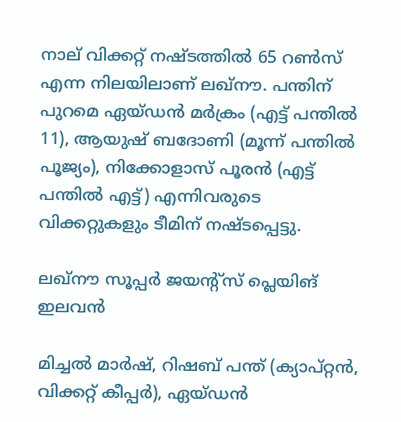നാല് വിക്കറ്റ് നഷ്ടത്തില്‍ 65 റണ്‍സ് എന്ന നിലയിലാണ് ലഖ്‌നൗ. പന്തിന് പുറമെ ഏയ്ഡന്‍ മര്‍ക്രം (എട്ട് പന്തില്‍ 11), ആയുഷ് ബദോണി (മൂന്ന് പന്തില്‍ പൂജ്യം), നിക്കോളാസ് പൂരന്‍ (എട്ട് പന്തില്‍ എട്ട്) എന്നിവരുടെ വിക്കറ്റുകളും ടീമിന് നഷ്ടപ്പെട്ടു.

ലഖ്‌നൗ സൂപ്പര്‍ ജയന്റ്‌സ് പ്ലെയിങ് ഇലവന്‍

മിച്ചല്‍ മാര്‍ഷ്, റിഷബ് പന്ത് (ക്യാപ്റ്റന്‍, വിക്കറ്റ് കീപ്പര്‍), ഏയ്ഡന്‍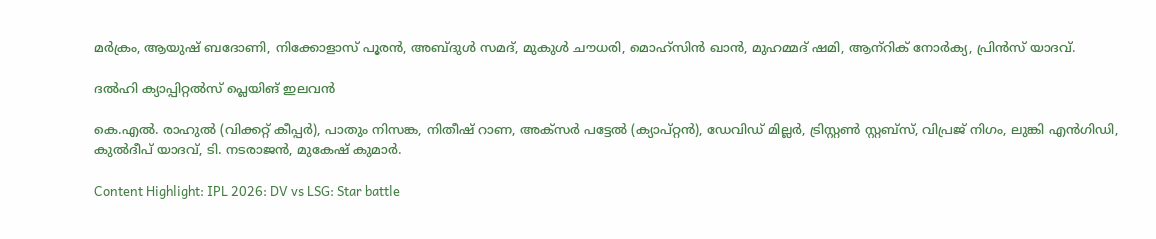മര്‍ക്രം, ആയുഷ് ബദോണി, നിക്കോളാസ് പൂരന്‍, അബ്ദുള്‍ സമദ്, മുകുള്‍ ചൗധരി, മൊഹ്‌സിന്‍ ഖാന്‍, മുഹമ്മദ് ഷമി, ആന്‌റിക് നോര്‍ക്യ, പ്രിന്‍സ് യാദവ്.

ദല്‍ഹി ക്യാപ്പിറ്റല്‍സ് പ്ലെയിങ് ഇലവന്‍

കെ.എല്‍. രാഹുല്‍ (വിക്കറ്റ് കീപ്പര്‍), പാതും നിസങ്ക, നിതീഷ് റാണ, അക്‌സര്‍ പട്ടേല്‍ (ക്യാപ്റ്റന്‍), ഡേവിഡ് മില്ലര്‍, ട്രിസ്റ്റണ്‍ സ്റ്റബ്‌സ്, വിപ്രജ് നിഗം, ലുങ്കി എന്‍ഗിഡി, കുല്‍ദീപ് യാദവ്, ടി. നടരാജന്‍, മുകേഷ് കുമാര്‍.

Content Highlight: IPL 2026: DV vs LSG: Star battle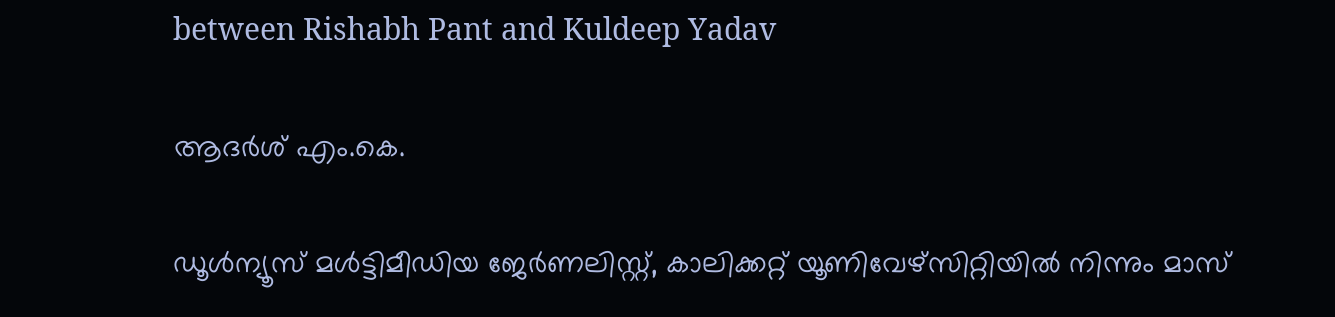between Rishabh Pant and Kuldeep Yadav

ആദര്‍ശ് എം.കെ.

ഡൂള്‍ന്യൂസ് മള്‍ട്ടിമീഡിയ ജേര്‍ണലിസ്റ്റ്, കാലിക്കറ്റ് യൂണിവേഴ്സിറ്റിയില്‍ നിന്നും മാസ്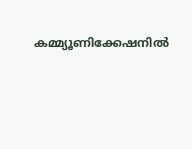കമ്മ്യൂണിക്കേഷനില്‍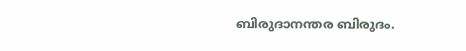ബിരുദാനന്തര ബിരുദം.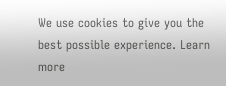We use cookies to give you the best possible experience. Learn more